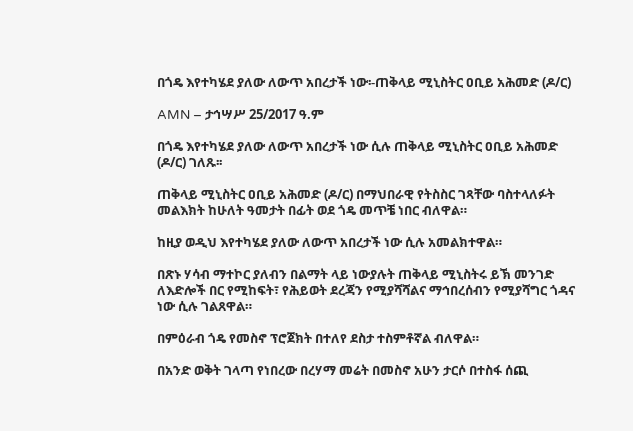በጎዴ እየተካሄደ ያለው ለውጥ አበረታች ነው፡-ጠቅላይ ሚኒስትር ዐቢይ አሕመድ (ዶ/ር)

AMN – ታኅሣሥ 25/2017 ዓ.ም

በጎዴ እየተካሄደ ያለው ለውጥ አበረታች ነው ሲሉ ጠቅላይ ሚኒስትር ዐቢይ አሕመድ (ዶ/ር) ገለጹ፡፡

ጠቅላይ ሚኒስትር ዐቢይ አሕመድ (ዶ/ር) በማህበራዊ የትስስር ገጻቸው ባስተላለፉት መልእክት ከሁለት ዓመታት በፊት ወደ ጎዴ መጥቼ ነበር ብለዋል።

ከዚያ ወዲህ እየተካሄደ ያለው ለውጥ አበረታች ነው ሲሉ አመልክተዋል።

በጽኑ ሃሳብ ማተኮር ያለብን በልማት ላይ ነውያሉት ጠቅላይ ሚኒስትሩ ይኽ መንገድ ለእድሎች በር የሚከፍት፣ የሕይወት ደረጃን የሚያሻሻልና ማኅበረሰብን የሚያሻግር ጎዳና ነው ሲሉ ገልጸዋል።

በምዕራብ ጎዴ የመስኖ ፕሮጀክት በተለየ ደስታ ተስምቶኛል ብለዋል።

በአንድ ወቅት ገላጣ የነበረው በረሃማ መሬት በመስኖ አሁን ታርሶ በተስፋ ሰጪ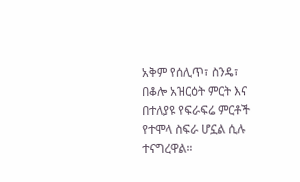አቅም የሰሊጥ፣ ስንዴ፣ በቆሎ አዝርዕት ምርት እና በተለያዩ የፍራፍሬ ምርቶች የተሞላ ስፍራ ሆኗል ሲሉ ተናግረዋል።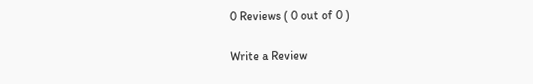0 Reviews ( 0 out of 0 )

Write a Review